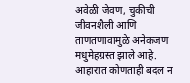अवेळी जेवण, चुकीची जीवनशैली आणि ताणतणावामुळे अनेकजण मधुमेहग्रस्त झाले आहे. आहारात कोणताही बदल न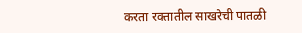करता रक्तातील साखरेची पातळी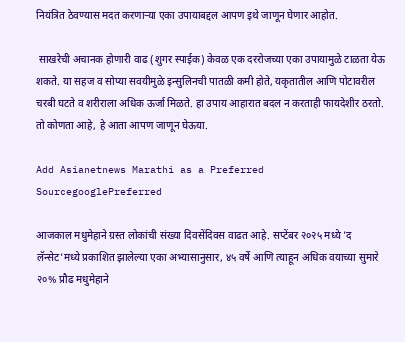नियंत्रित ठेवण्यास मदत करणाऱ्या एका उपायाबद्दल आपण इथे जाणून घेणार आहोत.

 साखरेची अचानक होणारी वाढ (शुगर स्पाईक) केवळ एक दररोजच्या एका उपायामुळे टाळता येऊ शकते. या सहज व सोप्या सवयीमुळे इन्सुलिनची पातळी कमी होते, यकृतातील आणि पोटावरील चरबी घटते व शरीराला अधिक ऊर्जा मिळते. हा उपाय आहारात बदल न करताही फायदेशीर ठरतो. तो कोणता आहे, हे आता आपण जाणून घेऊया.

Add Asianetnews Marathi as a Preferred SourcegooglePreferred

आजकाल मधुमेहाने ग्रस्त लोकांची संख्या दिवसेंदिवस वाढत आहे. सप्टेंबर २०२५ मध्ये 'द लॅन्सेट'मध्ये प्रकाशित झालेल्या एका अभ्यासानुसार, ४५ वर्षे आणि त्याहून अधिक वयाच्या सुमारे २०% प्रौढ मधुमेहाने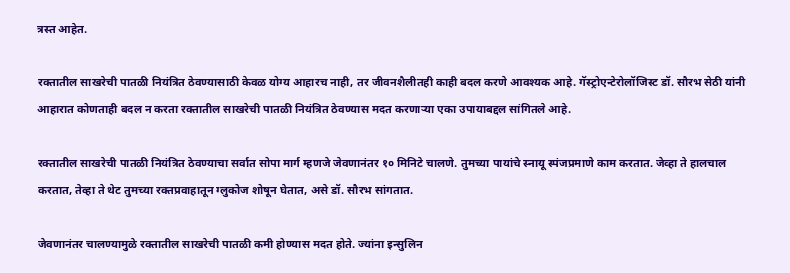त्रस्त आहेत.

रक्तातील साखरेची पातळी नियंत्रित ठेवण्यासाठी केवळ योग्य आहारच नाही, तर जीवनशैलीतही काही बदल करणे आवश्यक आहे. गॅस्ट्रोएन्टेरोलॉजिस्ट डॉ. सौरभ सेठी यांनी आहारात कोणताही बदल न करता रक्तातील साखरेची पातळी नियंत्रित ठेवण्यास मदत करणाऱ्या एका उपायाबद्दल सांगितले आहे.

रक्तातील साखरेची पातळी नियंत्रित ठेवण्याचा सर्वात सोपा मार्ग म्हणजे जेवणानंतर १० मिनिटे चालणे. तुमच्या पायांचे स्नायू स्पंजप्रमाणे काम करतात. जेव्हा ते हालचाल करतात, तेव्हा ते थेट तुमच्या रक्तप्रवाहातून ग्लुकोज शोषून घेतात, असे डॉ. सौरभ सांगतात.

जेवणानंतर चालण्यामुळे रक्तातील साखरेची पातळी कमी होण्यास मदत होते. ज्यांना इन्सुलिन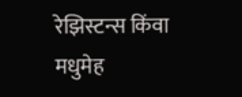रेझिस्टन्स किंवा मधुमेह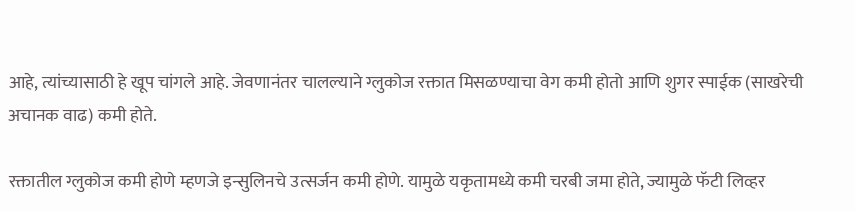आहे, त्यांच्यासाठी हे खूप चांगले आहे. जेवणानंतर चालल्याने ग्लुकोज रक्तात मिसळण्याचा वेग कमी होतो आणि शुगर स्पाईक (साखरेची अचानक वाढ) कमी होते.

रक्तातील ग्लुकोज कमी होणे म्हणजे इन्सुलिनचे उत्सर्जन कमी होणे. यामुळे यकृतामध्ये कमी चरबी जमा होते, ज्यामुळे फॅटी लिव्हर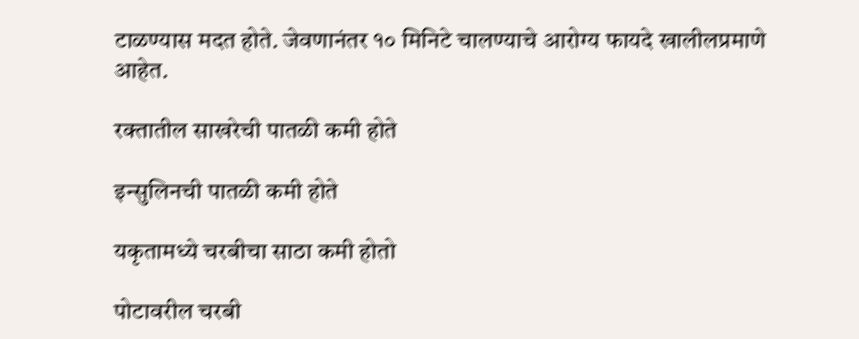टाळण्यास मदत होते. जेवणानंतर १० मिनिटे चालण्याचे आरोग्य फायदे खालीलप्रमाणे आहेत.

रक्तातील साखरेची पातळी कमी होते

इन्सुलिनची पातळी कमी होते

यकृतामध्ये चरबीचा साठा कमी होतो

पोटावरील चरबी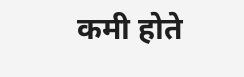कमी होते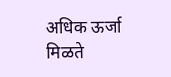अधिक ऊर्जा मिळते